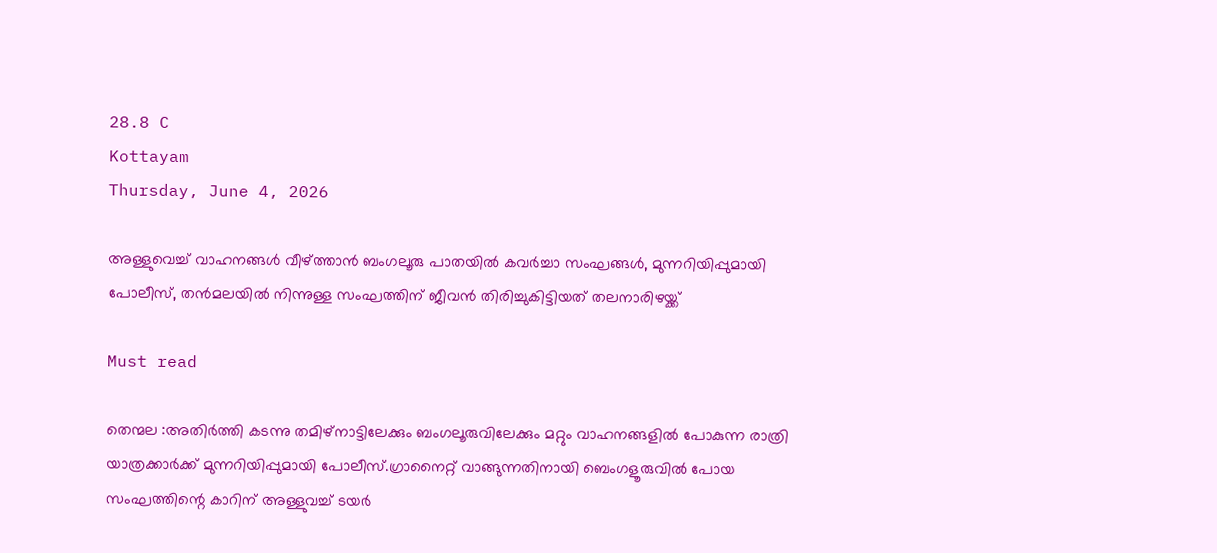28.8 C
Kottayam
Thursday, June 4, 2026

അള്ളുവെച്ച് വാഹനങ്ങള്‍ വീഴ്ത്താന്‍ ബംഗലൂരു പാതയില്‍ കവര്‍ച്ചാ സംഘങ്ങള്‍, മുന്നറിയിപ്പുമായി പോലീസ്, തന്‍മലയില്‍ നിന്നുള്ള സംഘത്തിന് ജീവന്‍ തിരിച്ചുകിട്ടിയത് തലനാരിഴയ്ക്ക്

Must read

തെന്മല :അതിര്‍ത്തി കടന്നു തമിഴ്‌നാട്ടിലേക്കും ബംഗലൂരുവിലേക്കും മറ്റും വാഹനങ്ങളില്‍ പോകുന്ന രാത്രി യാത്രക്കാര്‍ക്ക് മുന്നറിയിപ്പുമായി പോലീസ്.ഗ്രാനൈറ്റ് വാങ്ങുന്നതിനായി ബെംഗളൂരുവില്‍ പോയ സംഘത്തിന്റെ കാറിന് അള്ളുവച്ച് ടയര്‍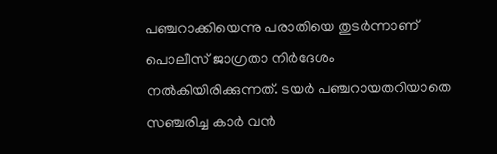പഞ്ചറാക്കിയെന്നു പരാതിയെ തുടര്‍ന്നാണ് പൊലീസ് ജാഗ്രതാ നിര്‍ദേശം നല്‍കിയിരിക്കുന്നത്. ടയര്‍ പഞ്ചറായതറിയാതെ സഞ്ചരിച്ച കാര്‍ വന്‍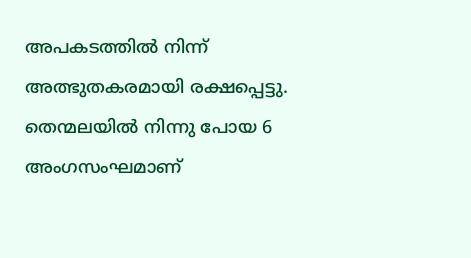അപകടത്തില്‍ നിന്ന് അത്ഭുതകരമായി രക്ഷപ്പെട്ടു. തെന്മലയില്‍ നിന്നു പോയ 6 അംഗസംഘമാണ്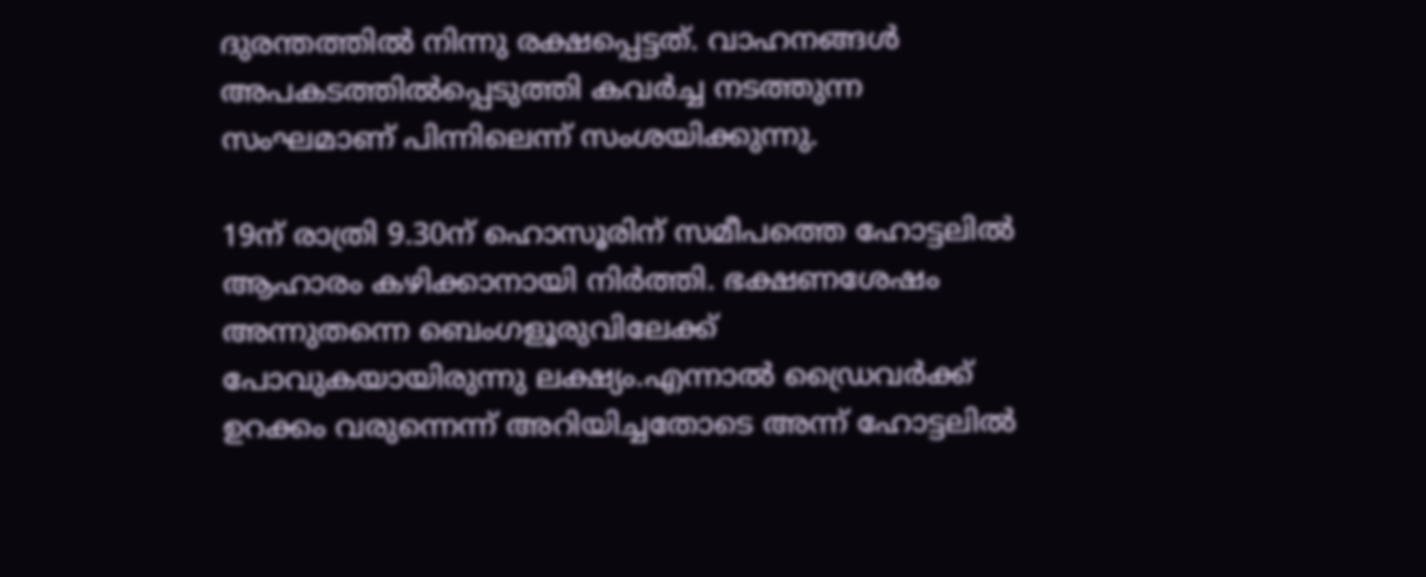ദുരന്തത്തില്‍ നിന്നു രക്ഷപ്പെട്ടത്. വാഹനങ്ങള്‍ അപകടത്തില്‍പ്പെടുത്തി കവര്‍ച്ച നടത്തുന്ന സംഘമാണ് പിന്നിലെന്ന് സംശയിക്കുന്നു.

19ന് രാത്രി 9.30ന് ഹൊസൂരിന് സമീപത്തെ ഹോട്ടലില്‍ ആഹാരം കഴിക്കാനായി നിര്‍ത്തി. ഭക്ഷണശേഷം അന്നുതന്നെ ബെംഗളൂരുവിലേക്ക് പോവുകയായിരുന്നു ലക്ഷ്യം.എന്നാല്‍ ഡ്രൈവര്‍ക്ക് ഉറക്കം വരുന്നെന്ന് അറിയിച്ചതോടെ അന്ന് ഹോട്ടലില്‍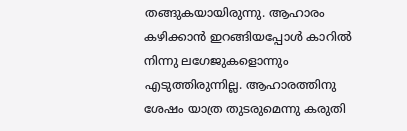തങ്ങുകയായിരുന്നു. ആഹാരം കഴിക്കാന്‍ ഇറങ്ങിയപ്പോള്‍ കാറില്‍ നിന്നു ലഗേജുകളൊന്നും എടുത്തിരുന്നില്ല. ആഹാരത്തിനു ശേഷം യാത്ര തുടരുമെന്നു കരുതി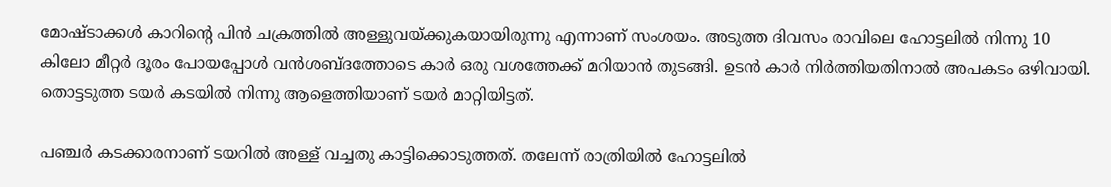മോഷ്ടാക്കള്‍ കാറിന്റെ പിന്‍ ചക്രത്തില്‍ അള്ളുവയ്ക്കുകയായിരുന്നു എന്നാണ് സംശയം. അടുത്ത ദിവസം രാവിലെ ഹോട്ടലില്‍ നിന്നു 10 കിലോ മീറ്റര്‍ ദൂരം പോയപ്പോള്‍ വന്‍ശബ്ദത്തോടെ കാര്‍ ഒരു വശത്തേക്ക് മറിയാന്‍ തുടങ്ങി. ഉടന്‍ കാര്‍ നിര്‍ത്തിയതിനാല്‍ അപകടം ഒഴിവായി. തൊട്ടടുത്ത ടയര്‍ കടയില്‍ നിന്നു ആളെത്തിയാണ് ടയര്‍ മാറ്റിയിട്ടത്.

പഞ്ചര്‍ കടക്കാരനാണ് ടയറില്‍ അള്ള് വച്ചതു കാട്ടിക്കൊടുത്തത്. തലേന്ന് രാത്രിയില്‍ ഹോട്ടലില്‍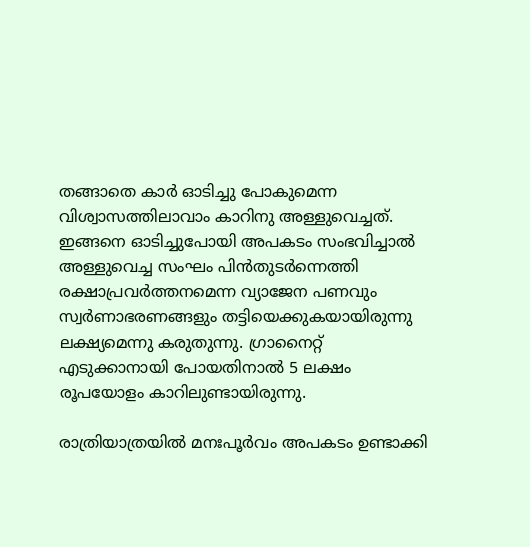തങ്ങാതെ കാര്‍ ഓടിച്ചു പോകുമെന്ന വിശ്വാസത്തിലാവാം കാറിനു അള്ളുവെച്ചത്. ഇങ്ങനെ ഓടിച്ചുപോയി അപകടം സംഭവിച്ചാല്‍ അള്ളുവെച്ച സംഘം പിന്‍തുടര്‍ന്നെത്തി രക്ഷാപ്രവര്‍ത്തനമെന്ന വ്യാജേന പണവും സ്വര്‍ണാഭരണങ്ങളും തട്ടിയെക്കുകയായിരുന്നു ലക്ഷ്യമെന്നു കരുതുന്നു. ഗ്രാനൈറ്റ് എടുക്കാനായി പോയതിനാല്‍ 5 ലക്ഷം രൂപയോളം കാറിലുണ്ടായിരുന്നു.

രാത്രിയാത്രയില്‍ മനഃപൂര്‍വം അപകടം ഉണ്ടാക്കി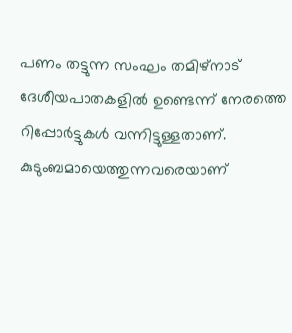പണം തട്ടുന്ന സംഘം തമിഴ്നാട് ദേശീയപാതകളില്‍ ഉണ്ടെന്ന് നേരത്തെ റിപ്പോര്‍ട്ടുകള്‍ വന്നിട്ടുള്ളതാണ്. കുടുംബമായെത്തുന്നവരെയാണ്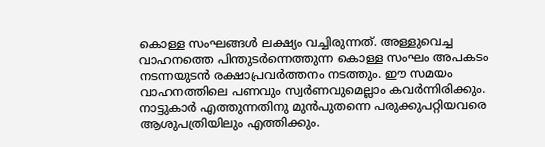കൊള്ള സംഘങ്ങള്‍ ലക്ഷ്യം വച്ചിരുന്നത്. അള്ളുവെച്ച വാഹനത്തെ പിന്തുടര്‍ന്നെത്തുന്ന കൊള്ള സംഘം അപകടം നടന്നയുടന്‍ രക്ഷാപ്രവര്‍ത്തനം നടത്തും. ഈ സമയം വാഹനത്തിലെ പണവും സ്വര്‍ണവുമെല്ലാം കവര്‍ന്നിരിക്കും. നാട്ടുകാര്‍ എത്തുന്നതിനു മുന്‍പുതന്നെ പരുക്കുപറ്റിയവരെ ആശുപത്രിയിലും എത്തിക്കും.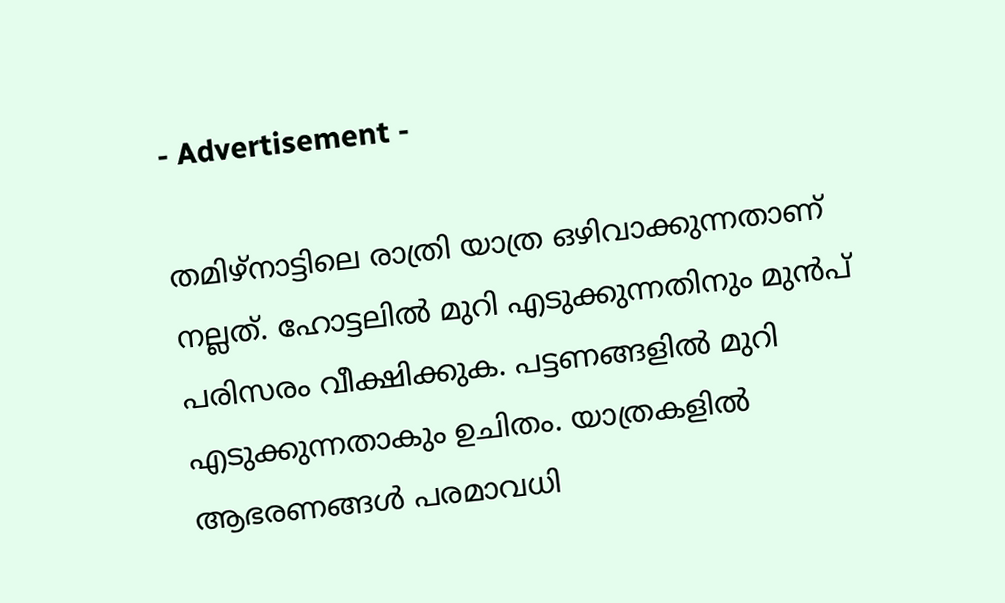- Advertisement -

തമിഴ്നാട്ടിലെ രാത്രി യാത്ര ഒഴിവാക്കുന്നതാണ് നല്ലത്. ഹോട്ടലില്‍ മുറി എടുക്കുന്നതിനും മുന്‍പ് പരിസരം വീക്ഷിക്കുക. പട്ടണങ്ങളില്‍ മുറി എടുക്കുന്നതാകും ഉചിതം. യാത്രകളില്‍ ആഭരണങ്ങള്‍ പരമാവധി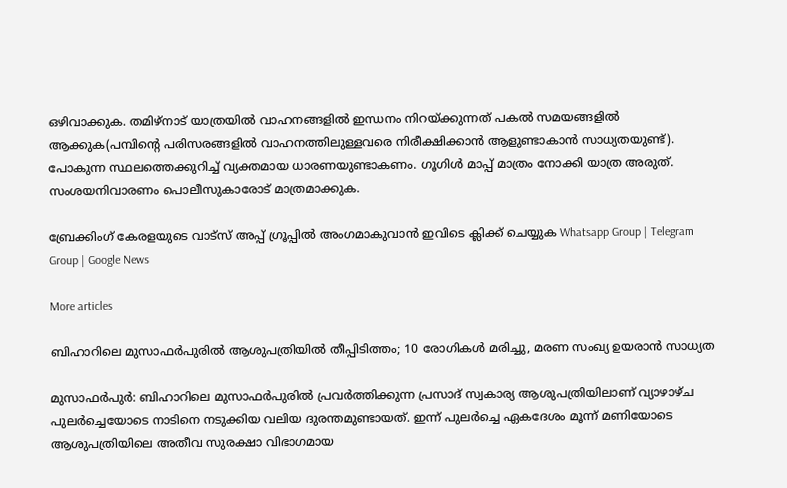ഒഴിവാക്കുക. തമിഴ്നാട് യാത്രയില്‍ വാഹനങ്ങളില്‍ ഇന്ധനം നിറയ്ക്കുന്നത് പകല്‍ സമയങ്ങളില്‍ ആക്കുക(പമ്പിന്റെ പരിസരങ്ങളില്‍ വാഹനത്തിലുള്ളവരെ നിരീക്ഷിക്കാന്‍ ആളുണ്ടാകാന്‍ സാധ്യതയുണ്ട്). പോകുന്ന സ്ഥലത്തെക്കുറിച്ച് വ്യക്തമായ ധാരണയുണ്ടാകണം. ഗൂഗിള്‍ മാപ്പ് മാത്രം നോക്കി യാത്ര അരുത്. സംശയനിവാരണം പൊലീസുകാരോട് മാത്രമാക്കുക.

ബ്രേക്കിംഗ് കേരളയുടെ വാട്സ് അപ്പ് ഗ്രൂപ്പിൽ അംഗമാകുവാൻ ഇവിടെ ക്ലിക്ക് ചെയ്യുക Whatsapp Group | Telegram Group | Google News

More articles

ബിഹാറിലെ മുസാഫർപുരിൽ ആശുപത്രിയിൽ തീപ്പിടിത്തം; 10 രോഗികൾ മരിച്ചു, മരണ സംഖ്യ ഉയരാൻ സാധ്യത

മുസാഫർപുർ: ബിഹാറിലെ മുസാഫർപുരിൽ പ്രവർത്തിക്കുന്ന പ്രസാദ് സ്വകാര്യ ആശുപത്രിയിലാണ് വ്യാഴാഴ്ച പുലർച്ചെയോടെ നാടിനെ നടുക്കിയ വലിയ ദുരന്തമുണ്ടായത്. ഇന്ന് പുലർച്ചെ ഏകദേശം മൂന്ന് മണിയോടെ ആശുപത്രിയിലെ അതീവ സുരക്ഷാ വിഭാഗമായ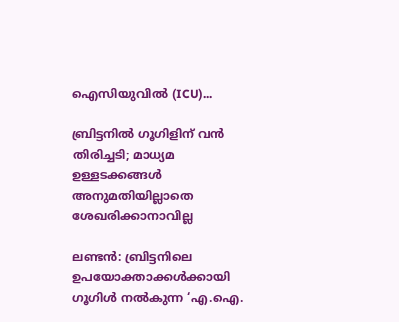ഐസിയുവിൽ (ICU)...

ബ്രിട്ടനിൽ ഗൂഗിളിന് വൻ തിരിച്ചടി; മാധ്യമ ഉള്ളടക്കങ്ങൾ അനുമതിയില്ലാതെ ശേഖരിക്കാനാവില്ല

ലണ്ടൻ: ബ്രിട്ടനിലെ ഉപയോക്താക്കൾക്കായി ഗൂഗിൾ നൽകുന്ന ‘എ.ഐ.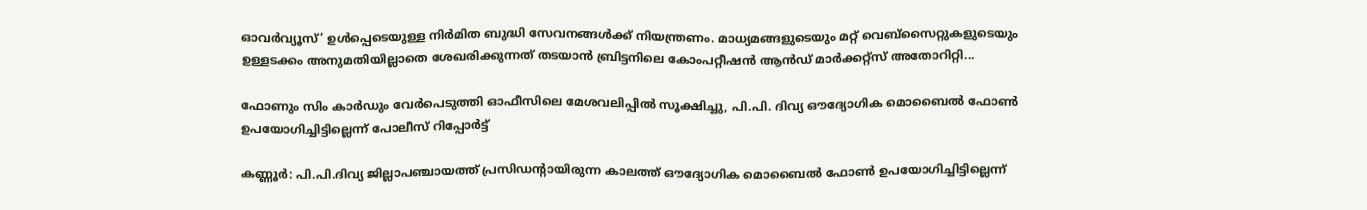ഓവർവ്യൂസ്’ ഉൾപ്പെടെയുള്ള നിർമിത ബുദ്ധി സേവനങ്ങൾക്ക് നിയന്ത്രണം. മാധ്യമങ്ങളുടെയും മറ്റ് വെബ്‌സൈറ്റുകളുടെയും ഉള്ളടക്കം അനുമതിയില്ലാതെ ശേഖരിക്കുന്നത് തടയാൻ ബ്രിട്ടനിലെ കോംപറ്റീഷൻ ആൻഡ് മാർക്കറ്റ്സ് അതോറിറ്റി...

ഫോണും സിം കാർഡും വേർപെടുത്തി ഓഫീസിലെ മേശവലിപ്പിൽ സൂക്ഷിച്ചു, പി.പി. ദിവ്യ ഔദ്യോഗിക മൊബൈൽ ഫോൺ ഉപയോഗിച്ചിട്ടില്ലെന്ന് പോലീസ് റിപ്പോർട്ട്

കണ്ണൂർ: പി.പി.ദിവ്യ ജില്ലാപഞ്ചായത്ത് പ്രസിഡന്റായിരുന്ന കാലത്ത് ഔദ്യോഗിക മൊബൈൽ ഫോൺ ഉപയോഗിച്ചിട്ടില്ലെന്ന്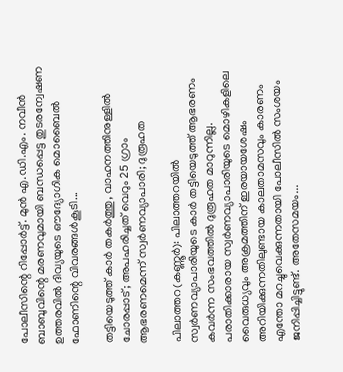പോലീസിന്റെ റിപ്പോർട്ട്. മുൻ എ.ഡി.എം. നവീൻ ബാബുവിന്റെ മരണവുമായി ബന്ധപ്പെട്ട തുടരന്വേഷണ ഉത്തരവിൽ ദിവ്യയുടെ ഔദ്യോഗിക മൊബൈൽ ഫോണിന്റെ വിവരങ്ങൾകൂടി...

തട്ടിയെടുത്ത് കാർ തകർത്തു, വാഹനത്തിനുള്ളിൽ ചോരപ്പാട്; അപഹരിച്ചത് വെറും 25 ഗ്രാം ആഭരണമെന്ന് സ്വർണവ്യാപാരി; ദുരൂഹത

പിലാത്തറ(കണ്ണൂർ): പിലാത്തറയിൽ സ്വർണവ്യാപാരിയുടെ കാർ തട്ടിയെടുത്ത് ആഭരണം കവർന്ന സംഭവത്തിൽ ദുരൂഹത മാറുന്നില്ല. പരാതിക്കാരായ സ്വർണവ്യാപാരിയുടെ മൊഴികളിലെ വൈരുധ്യവും അക്രമത്തിന് ഇരയായശേഷം അറിയിക്കുന്നതിലുണ്ടായ കാലതാമസവും കാരണം എന്തോ മറച്ചുവെക്കുന്നതായി പോലീസിൽ സംശയം ജനിപ്പിച്ചിട്ടുണ്ട്. അതേസമയം...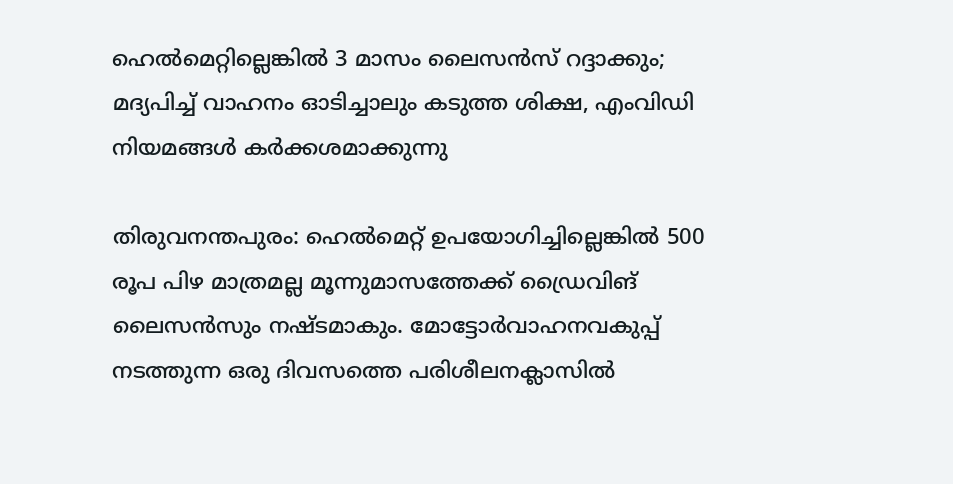ഹെൽമെറ്റില്ലെങ്കിൽ 3 മാസം ലൈസൻസ് റദ്ദാക്കും; മദ്യപിച്ച് വാഹനം ഓടിച്ചാലും കടുത്ത ശിക്ഷ, എംവിഡി നിയമങ്ങൾ കർക്കശമാക്കുന്നു

തിരുവനന്തപുരം: ഹെൽമെറ്റ് ഉപയോഗിച്ചില്ലെങ്കിൽ 500 രൂപ പിഴ മാത്രമല്ല മൂന്നുമാസത്തേക്ക്‌ ഡ്രൈവിങ് ലൈസൻസും നഷ്ടമാകും. മോട്ടോർവാഹനവകുപ്പ് നടത്തുന്ന ഒരു ദിവസത്തെ പരിശീലനക്ലാസിൽ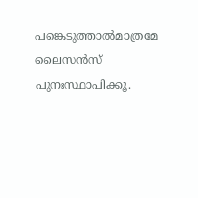പങ്കെടുത്താൽമാത്രമേ ലൈസൻസ് പുനഃസ്ഥാപിക്കൂ.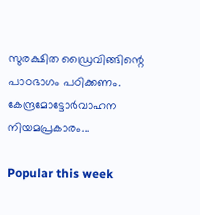സുരക്ഷിത ഡ്രൈവിങ്ങിന്റെ പാഠഭാഗം പഠിക്കണം. കേന്ദ്രമോട്ടോർവാഹന നിയമപ്രകാരം...

Popular this week